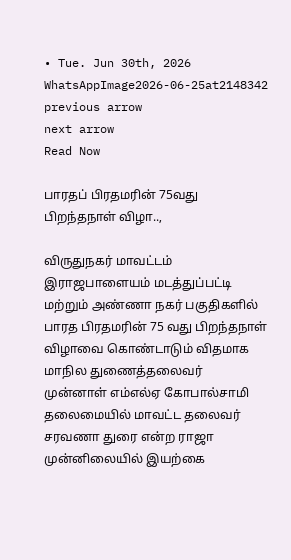• Tue. Jun 30th, 2026
WhatsAppImage2026-06-25at2148342
previous arrow
next arrow
Read Now

பாரதப் பிரதமரின் 75வது பிறந்தநாள் விழா..,

விருதுநகர் மாவட்டம் இராஜபாளையம் மடத்துப்பட்டி மற்றும் அண்ணா நகர் பகுதிகளில் பாரத பிரதமரின் 75 வது பிறந்தநாள் விழாவை கொண்டாடும் விதமாக மாநில துணைத்தலைவர் முன்னாள் எம்எல்ஏ கோபால்சாமி தலைமையில் மாவட்ட தலைவர் சரவணா துரை என்ற ராஜா முன்னிலையில் இயற்கை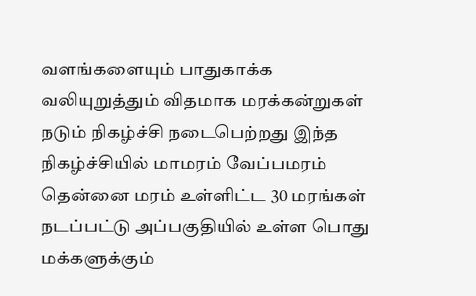வளங்களையும் பாதுகாக்க வலியுறுத்தும் விதமாக மரக்கன்றுகள் நடும் நிகழ்ச்சி நடைபெற்றது இந்த நிகழ்ச்சியில் மாமரம் வேப்பமரம் தென்னை மரம் உள்ளிட்ட 30 மரங்கள் நடப்பட்டு அப்பகுதியில் உள்ள பொது மக்களுக்கும்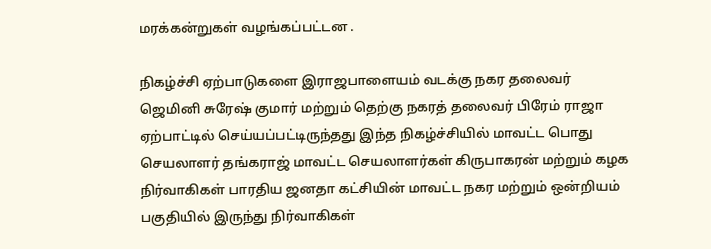மரக்கன்றுகள் வழங்கப்பட்டன .

நிகழ்ச்சி ஏற்பாடுகளை இராஜபாளையம் வடக்கு நகர தலைவர் ஜெமினி சுரேஷ் குமார் மற்றும் தெற்கு நகரத் தலைவர் பிரேம் ராஜா ஏற்பாட்டில் செய்யப்பட்டிருந்தது இந்த நிகழ்ச்சியில் மாவட்ட பொது செயலாளர் தங்கராஜ் மாவட்ட செயலாளர்கள் கிருபாகரன் மற்றும் கழக நிர்வாகிகள் பாரதிய ஜனதா கட்சியின் மாவட்ட நகர மற்றும் ஒன்றியம் பகுதியில் இருந்து நிர்வாகிகள்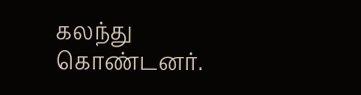கலந்து கொண்டனர்.